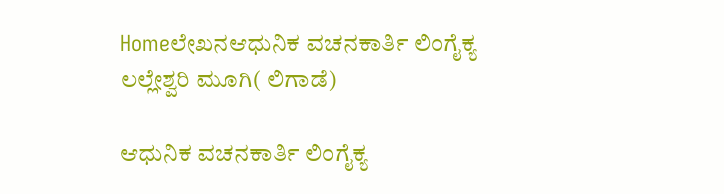Homeಲೇಖನಆಧುನಿಕ ವಚನಕಾರ್ತಿ ಲಿಂಗೈಕ್ಯ ಲಲ್ಲೇಶ್ವರಿ ಮೂಗಿ( ಲಿಗಾಡೆ)

ಆಧುನಿಕ ವಚನಕಾರ್ತಿ ಲಿಂಗೈಕ್ಯ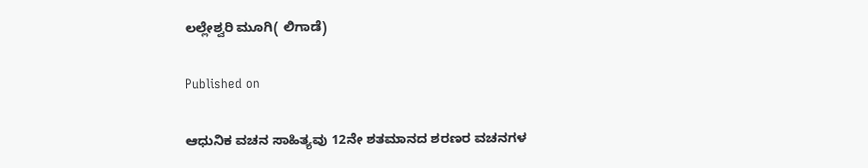ಲಲ್ಲೇಶ್ವರಿ ಮೂಗಿ( ಲಿಗಾಡೆ)

Published on

ಆಧುನಿಕ ವಚನ ಸಾಹಿತ್ಯವು 12ನೇ ಶತಮಾನದ ಶರಣರ ವಚನಗಳ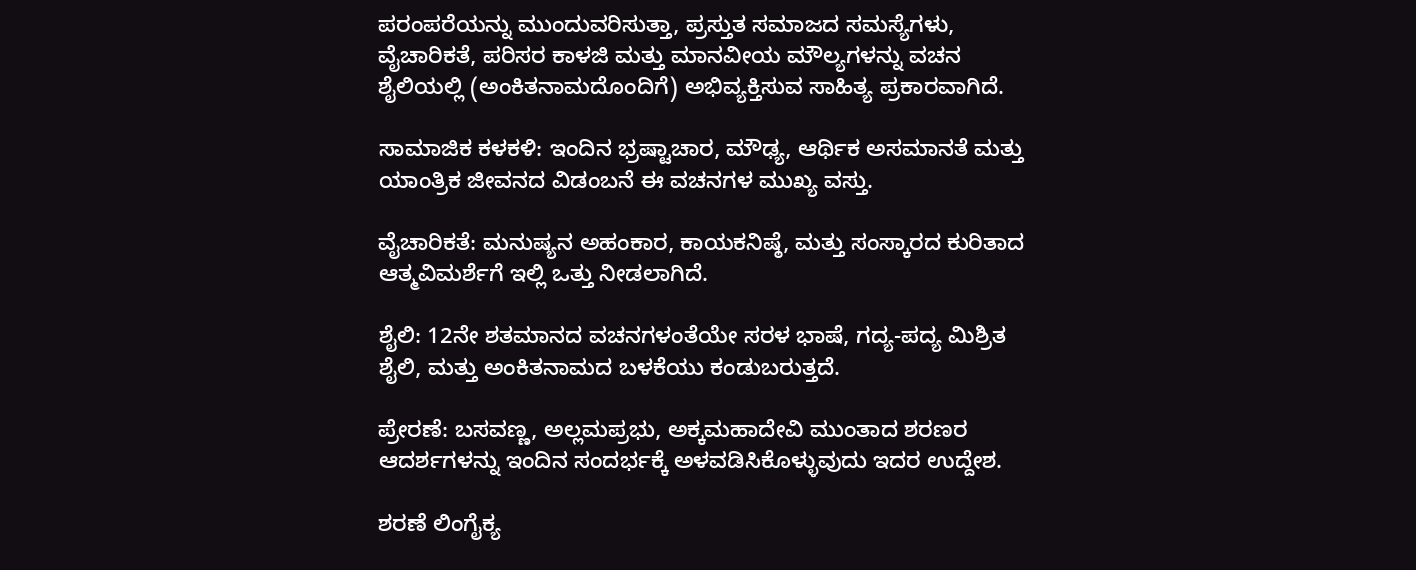ಪರಂಪರೆಯನ್ನು ಮುಂದುವರಿಸುತ್ತಾ, ಪ್ರಸ್ತುತ ಸಮಾಜದ ಸಮಸ್ಯೆಗಳು, ವೈಚಾರಿಕತೆ, ಪರಿಸರ ಕಾಳಜಿ ಮತ್ತು ಮಾನವೀಯ ಮೌಲ್ಯಗಳನ್ನು ವಚನ ಶೈಲಿಯಲ್ಲಿ (ಅಂಕಿತನಾಮದೊಂದಿಗೆ) ಅಭಿವ್ಯಕ್ತಿಸುವ ಸಾಹಿತ್ಯ ಪ್ರಕಾರವಾಗಿದೆ.

ಸಾಮಾಜಿಕ ಕಳಕಳಿ: ಇಂದಿನ ಭ್ರಷ್ಟಾಚಾರ, ಮೌಢ್ಯ, ಆರ್ಥಿಕ ಅಸಮಾನತೆ ಮತ್ತು ಯಾಂತ್ರಿಕ ಜೀವನದ ವಿಡಂಬನೆ ಈ ವಚನಗಳ ಮುಖ್ಯ ವಸ್ತು.

ವೈಚಾರಿಕತೆ: ಮನುಷ್ಯನ ಅಹಂಕಾರ, ಕಾಯಕನಿಷ್ಠೆ, ಮತ್ತು ಸಂಸ್ಕಾರದ ಕುರಿತಾದ ಆತ್ಮವಿಮರ್ಶೆಗೆ ಇಲ್ಲಿ ಒತ್ತು ನೀಡಲಾಗಿದೆ.

ಶೈಲಿ: 12ನೇ ಶತಮಾನದ ವಚನಗಳಂತೆಯೇ ಸರಳ ಭಾಷೆ, ಗದ್ಯ-ಪದ್ಯ ಮಿಶ್ರಿತ ಶೈಲಿ, ಮತ್ತು ಅಂಕಿತನಾಮದ ಬಳಕೆಯು ಕಂಡುಬರುತ್ತದೆ.

ಪ್ರೇರಣೆ: ಬಸವಣ್ಣ, ಅಲ್ಲಮಪ್ರಭು, ಅಕ್ಕಮಹಾದೇವಿ ಮುಂತಾದ ಶರಣರ ಆದರ್ಶಗಳನ್ನು ಇಂದಿನ ಸಂದರ್ಭಕ್ಕೆ ಅಳವಡಿಸಿಕೊಳ್ಳುವುದು ಇದರ ಉದ್ದೇಶ.

ಶರಣೆ ಲಿಂಗೈಕ್ಯ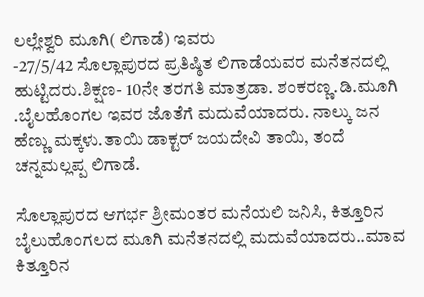ಲಲ್ಲೇಶ್ವರಿ ಮೂಗಿ( ಲಿಗಾಡೆ) ಇವರು
-27/5/42 ಸೊಲ್ಲಾಪುರದ ಪ್ರತಿಷ್ಠಿತ ಲಿಗಾಡೆಯವರ ಮನೆತನದಲ್ಲಿ ಹುಟ್ಟಿದರು.ಶಿಕ್ಷಣ- 10ನೇ ತರಗತಿ ಮಾತ್ರಡಾ. ಶಂಕರಣ್ಣ.ಡಿ.ಮೂಗಿ .ಬೈಲಹೊಂಗಲ ಇವರ ಜೊತೆಗೆ ಮದುವೆಯಾದರು. ನಾಲ್ಕು ಜನ ಹೆಣ್ಣು ಮಕ್ಕಳು.ತಾಯಿ ಡಾಕ್ಟರ್ ಜಯದೇವಿ ತಾಯಿ, ತಂದೆ ಚನ್ನಮಲ್ಲಪ್ಪ ಲಿಗಾಡೆ.

ಸೊಲ್ಲಾಪುರದ ಆಗರ್ಭ ಶ್ರೀಮಂತರ ಮನೆಯಲಿ ಜನಿಸಿ, ಕಿತ್ತೂರಿನ ಬೈಲುಹೊಂಗಲದ ಮೂಗಿ ಮನೆತನದಲ್ಲಿ ಮದುವೆಯಾದರು..ಮಾವ ಕಿತ್ತೂರಿನ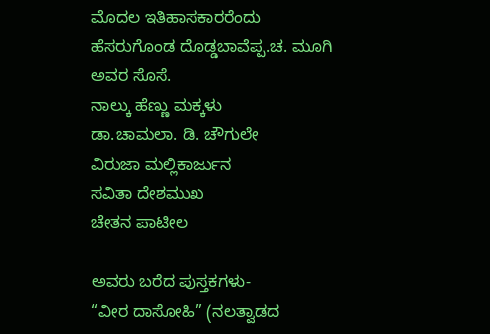ಮೊದಲ ಇತಿಹಾಸಕಾರರೆಂದು ಹೆಸರುಗೊಂಡ ದೊಡ್ಡಬಾವೆಪ್ಪ.ಚ. ಮೂಗಿ ಅವರ ಸೊಸೆ.
ನಾಲ್ಕು ಹೆಣ್ಣು ಮಕ್ಕಳು
ಡಾ.ಚಾಮಲಾ. ಡಿ. ಚೌಗುಲೇ
ವಿರುಜಾ ಮಲ್ಲಿಕಾರ್ಜುನ
ಸವಿತಾ ದೇಶಮುಖ
ಚೇತನ ಪಾಟೀಲ

ಅವರು ಬರೆದ ಪುಸ್ತಕಗಳು-
“ವೀರ ದಾಸೋಹಿ” (ನಲತ್ವಾಡದ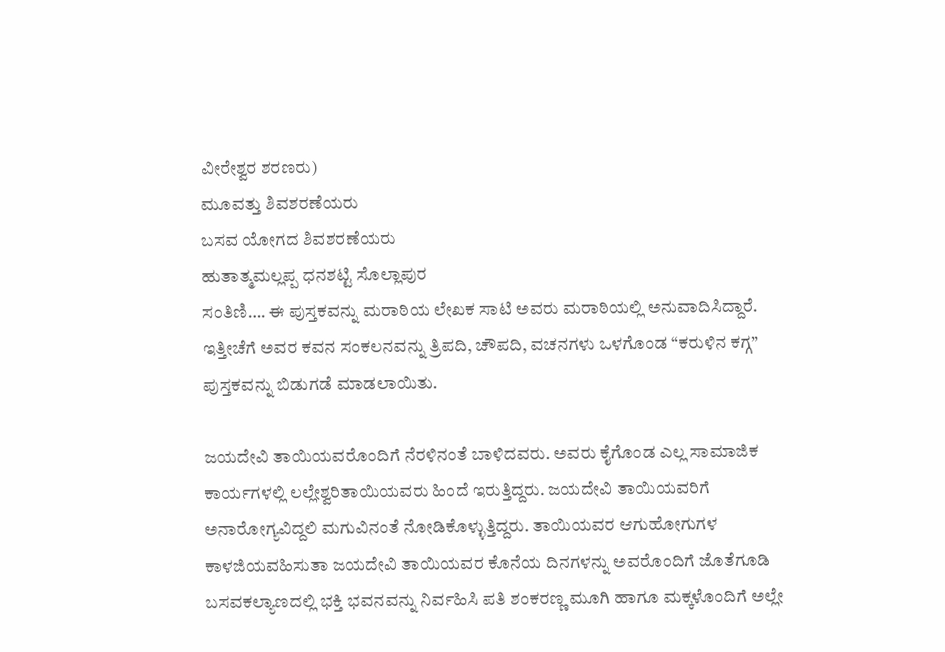ವೀರೇಶ್ವರ ಶರಣರು)
ಮೂವತ್ತು ಶಿವಶರಣೆಯರು
ಬಸವ ಯೋಗದ ಶಿವಶರಣೆಯರು
ಹುತಾತ್ಮಮಲ್ಲಪ್ಪ ಧನಶಟ್ಟಿ ಸೊಲ್ಲಾಪುರ
ಸಂತಿಣಿ…. ಈ ಪುಸ್ತಕವನ್ನು ಮರಾಠಿಯ ಲೇಖಕ ಸಾಟಿ ಅವರು ಮರಾಠಿಯಲ್ಲಿ ಅನುವಾದಿಸಿದ್ದಾರೆ.
ಇತ್ತೀಚೆಗೆ ಅವರ ಕವನ ಸಂಕಲನವನ್ನು ತ್ರಿಪದಿ, ಚೌಪದಿ, ವಚನಗಳು ಒಳಗೊಂಡ “ಕರುಳಿನ ಕಗ್ಗ” ಪುಸ್ತಕವನ್ನು ಬಿಡುಗಡೆ ಮಾಡಲಾಯಿತು.

ಜಯದೇವಿ ತಾಯಿಯವರೊಂದಿಗೆ ನೆರಳಿನಂತೆ ಬಾಳಿದವರು. ಅವರು ಕೈಗೊಂಡ ಎಲ್ಲ ಸಾಮಾಜಿಕ ಕಾರ್ಯಗಳಲ್ಲಿ ಲಲ್ಲೇಶ್ವರಿತಾಯಿಯವರು ಹಿಂದೆ ಇರುತ್ತಿದ್ದರು. ಜಯದೇವಿ ತಾಯಿಯವರಿಗೆ ಅನಾರೋಗ್ಯವಿದ್ದಲಿ ಮಗುವಿನಂತೆ ನೋಡಿಕೊಳ್ಳುತ್ತಿದ್ದರು. ತಾಯಿಯವರ ಆಗುಹೋಗುಗಳ ಕಾಳಜಿಯವಹಿಸುತಾ‌ ಜಯದೇವಿ ತಾಯಿಯವರ ಕೊನೆಯ ದಿನಗಳನ್ನು ಅವರೊಂದಿಗೆ ಜೊತೆಗೂಡಿ ಬಸವಕಲ್ಯಾಣದಲ್ಲಿ ಭಕ್ತಿ ಭವನವನ್ನು ನಿರ್ವಹಿಸಿ ಪತಿ ಶಂಕರಣ್ಣ ಮೂಗಿ ಹಾಗೂ ಮಕ್ಕಳೊಂದಿಗೆ ಅಲ್ಲೇ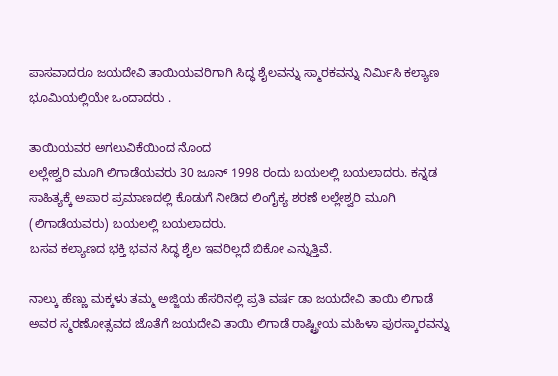ಪಾಸವಾದರೂ ಜಯದೇವಿ ತಾಯಿಯವರಿಗಾಗಿ ಸಿದ್ಧ ಶೈಲವನ್ನು ಸ್ಮಾರಕವನ್ನು ನಿರ್ಮಿಸಿ ಕಲ್ಯಾಣ ಭೂಮಿಯಲ್ಲಿಯೇ ಒಂದಾದರು .

ತಾಯಿಯವರ ಅಗಲುವಿಕೆಯಿಂದ ನೊಂದ
ಲಲ್ಲೇಶ್ವರಿ ಮೂಗಿ ಲಿಗಾಡೆಯವರು 30 ಜೂನ್ 1998 ರಂದು ಬಯಲಲ್ಲಿ ಬಯಲಾದರು. ಕನ್ನಡ ಸಾಹಿತ್ಯಕ್ಕೆ ಅಪಾರ ಪ್ರಮಾಣದಲ್ಲಿ ಕೊಡುಗೆ ನೀಡಿದ ಲಿಂಗೈಕ್ಯ ಶರಣೆ ಲಲ್ಲೇಶ್ವರಿ ಮೂಗಿ (ಲಿಗಾಡೆಯವರು) ಬಯಲಲ್ಲಿ ಬಯಲಾದರು.
ಬಸವ ಕಲ್ಯಾಣದ ಭಕ್ತಿ ಭವನ ಸಿದ್ಧ ಶೈಲ ಇವರಿಲ್ಲದೆ ಬಿಕೋ ಎನ್ನುತ್ತಿವೆ.

ನಾಲ್ಕು ಹೆಣ್ಣು ಮಕ್ಕಳು ತಮ್ಮ ಅಜ್ಜಿಯ ಹೆಸರಿನಲ್ಲಿ ಪ್ರತಿ ವರ್ಷ ಡಾ ಜಯದೇವಿ ತಾಯಿ ಲಿಗಾಡೆ ಅವರ ಸ್ಮರಣೋತ್ಸವದ ಜೊತೆಗೆ ಜಯದೇವಿ ತಾಯಿ ಲಿಗಾಡೆ ರಾಷ್ಟ್ರೀಯ ಮಹಿಳಾ ಪುರಸ್ಕಾರವನ್ನು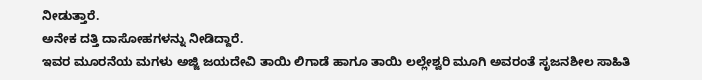ನೀಡುತ್ತಾರೆ.
ಅನೇಕ ದತ್ತಿ ದಾಸೋಹಗಳನ್ನು ನೀಡಿದ್ದಾರೆ.
ಇವರ ಮೂರನೆಯ ಮಗಳು ಅಜ್ಜಿ ಜಯದೇವಿ ತಾಯಿ ಲಿಗಾಡೆ ಹಾಗೂ ತಾಯಿ ಲಲ್ಲೇಶ್ವರಿ ಮೂಗಿ ಅವರಂತೆ ಸೃಜನಶೀಲ ಸಾಹಿತಿ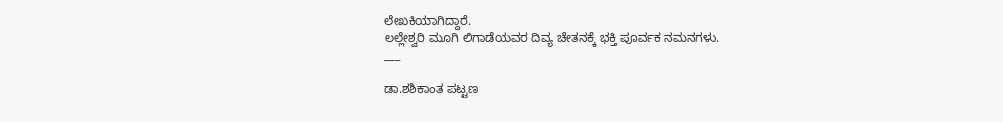ಲೇಖಕಿಯಾಗಿದ್ದಾರೆ.
ಲಲ್ಲೇಶ್ವರಿ ಮೂಗಿ ಲಿಗಾಡೆಯವರ ದಿವ್ಯ ಚೇತನಕ್ಕೆ ಭಕ್ತಿ ಪೂರ್ವಕ ನಮನಗಳು.
___

ಡಾ.ಶಶಿಕಾಂತ ಪಟ್ಟಣ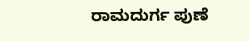ರಾಮದುರ್ಗ ಪುಣೆ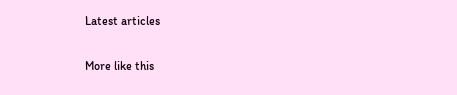Latest articles

More like this